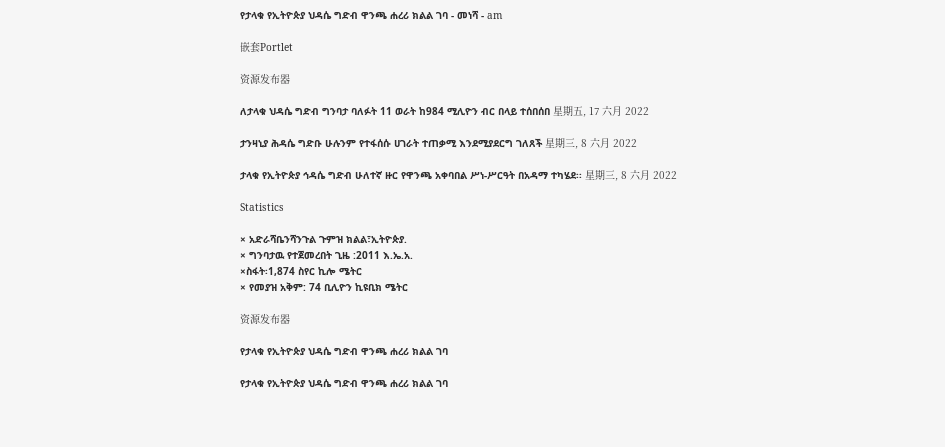የታላቁ የኢትዮጵያ ህዳሴ ግድብ ዋንጫ ሐረሪ ክልል ገባ - መነሻ - am

嵌套Portlet

资源发布器

ለታላቁ ህዳሴ ግድብ ግንባታ ባለፉት 11 ወራት ከ984 ሚሊዮን ብር በላይ ተሰበሰበ 星期五, 17 六月 2022

ታንዛኒያ ሕዳሴ ግድቡ ሁሉንም የተፋሰሱ ሀገራት ተጠቃሚ እንደሚያደርግ ገለጸች 星期三, 8 六月 2022

ታላቁ የኢትዮጵያ ኅዳሴ ግድብ ሁለተኛ ዙር የዋንጫ አቀባበል ሥነ-ሥርዓት በአዳማ ተካሄደ፡፡ 星期三, 8 六月 2022

Statistics

× አድራሻቤንሻንጉል ጉምዝ ክልል፣ኢትዮጵያ.
× ግንባታዉ የተጀመረበት ጊዜ :2011 እ.ኤ.አ.
×ስፋት፡1,874 ስየር ኪሎ ሜትር
× የመያዝ አቅም: 74 ቢሊዮን ኪዩቢክ ሜትር

资源发布器

የታላቁ የኢትዮጵያ ህዳሴ ግድብ ዋንጫ ሐረሪ ክልል ገባ

የታላቁ የኢትዮጵያ ህዳሴ ግድብ ዋንጫ ሐረሪ ክልል ገባ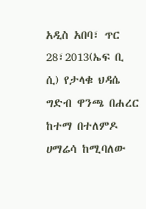አዲስ አበባ፣ ጥር 28፣2013(ኤፍ ቢ ሲ) የታላቁ ህዳሴ ግድብ ዋንጫ በሐረር ከተማ በተለምዶ ሀማሬሳ ከሚባለው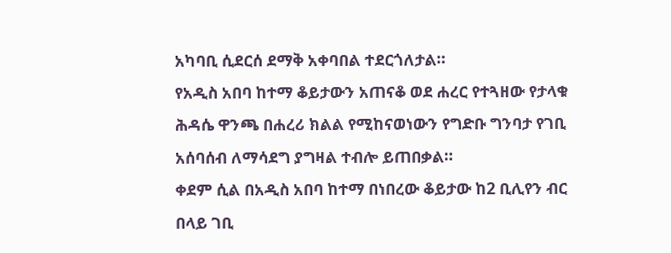አካባቢ ሲደርሰ ደማቅ አቀባበል ተደርጎለታል።
የአዲስ አበባ ከተማ ቆይታውን አጠናቆ ወደ ሐረር የተጓዘው የታላቁ ሕዳሴ ዋንጫ በሐረሪ ክልል የሚከናወነውን የግድቡ ግንባታ የገቢ አሰባሰብ ለማሳደግ ያግዛል ተብሎ ይጠበቃል።
ቀደም ሲል በአዲስ አበባ ከተማ በነበረው ቆይታው ከ2 ቢሊየን ብር በላይ ገቢ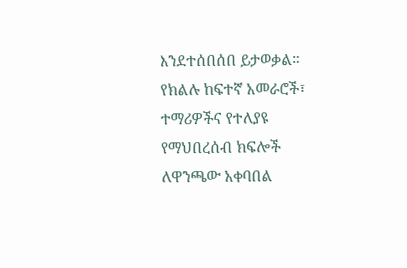እንደተሰበሰበ ይታወቃል።
የክልሉ ከፍተኛ አመራሮች፣ ተማሪዎችና የተለያዩ የማህበረሰብ ክፍሎች ለዋንጫው አቀባበል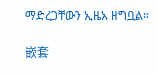ማድረጋቸውን ኢዜአ ዘግቧል።

嵌套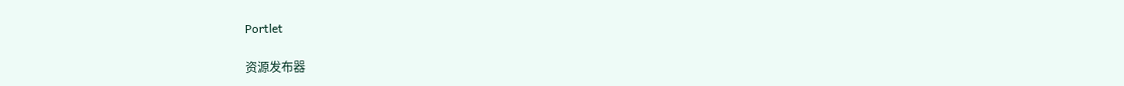Portlet

资源发布器